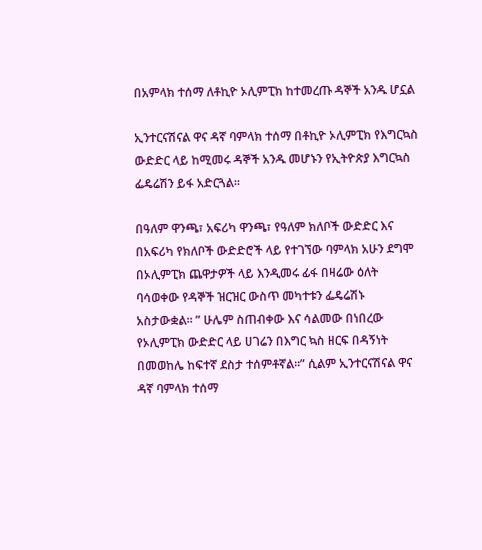በአምላክ ተሰማ ለቶኪዮ ኦሊምፒክ ከተመረጡ ዳኞች አንዱ ሆኗል

ኢንተርናሽናል ዋና ዳኛ ባምላክ ተሰማ በቶኪዮ ኦሊምፒክ የእግርኳስ ውድድር ላይ ከሚመሩ ዳኞች አንዱ መሆኑን የኢትዮጵያ እግርኳስ ፌዴሬሽን ይፋ አድርጓል።

በዓለም ዋንጫ፣ አፍሪካ ዋንጫ፣ የዓለም ክለቦች ውድድር እና በአፍሪካ የክለቦች ውድድሮች ላይ የተገኘው ባምላክ አሁን ደግሞ በኦሊምፒክ ጨዋታዎች ላይ እንዲመሩ ፊፋ በዛሬው ዕለት ባሳወቀው የዳኞች ዝርዝር ውስጥ መካተቱን ፌዴሬሽኑ አስታውቋል። ” ሁሌም ስጠብቀው እና ሳልመው በነበረው የኦሊምፒክ ውድድር ላይ ሀገሬን በእግር ኳስ ዘርፍ በዳኝነት በመወከሌ ከፍተኛ ደስታ ተሰምቶኛል።” ሲልም ኢንተርናሽናል ዋና ዳኛ ባምላክ ተሰማ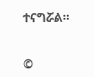ተናግሯል።


©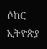ሶከር ኢትዮጵያ